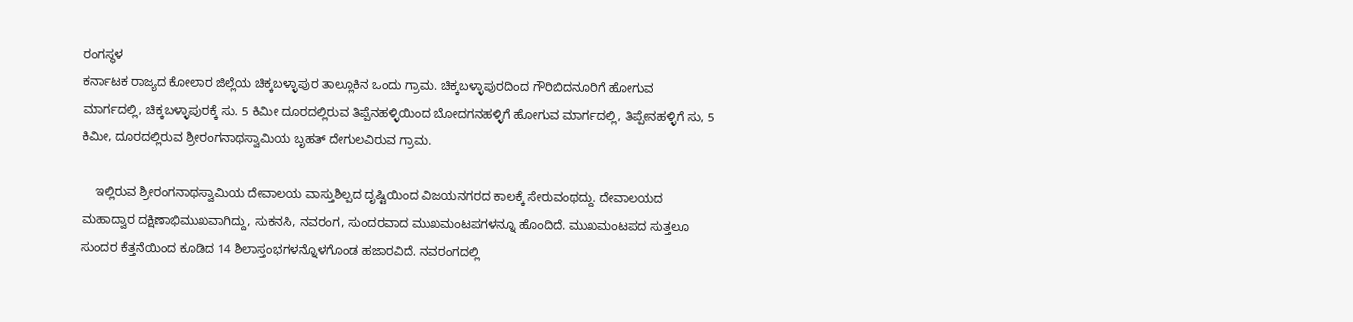ರಂಗಸ್ಥಳ
ಕರ್ನಾಟಕ ರಾಜ್ಯದ ಕೋಲಾರ ಜಿಲ್ಲೆಯ ಚಿಕ್ಕಬಳ್ಳಾಪುರ ತಾಲ್ಲೂಕಿನ ಒಂದು ಗ್ರಾಮ. ಚಿಕ್ಕಬಳ್ಳಾಪುರದಿಂದ ಗೌರಿಬಿದನೂರಿಗೆ ಹೋಗುವ ಮಾರ್ಗದಲ್ಲಿ, ಚಿಕ್ಕಬಳ್ಳಾಪುರಕ್ಕೆ ಸು. 5 ಕಿಮೀ ದೂರದಲ್ಲಿರುವ ತಿಪ್ಪೆನಹಳ್ಳಿಯಿಂದ ಬೋದಗನಹಳ್ಳಿಗೆ ಹೋಗುವ ಮಾರ್ಗದಲ್ಲಿ, ತಿಪ್ಪೇನಹಳ್ಳಿಗೆ ಸು, 5 ಕಿಮೀ, ದೂರದಲ್ಲಿರುವ ಶ್ರೀರಂಗನಾಥಸ್ವಾಮಿಯ ಬೃಹತ್ ದೇಗುಲವಿರುವ ಗ್ರಾಮ.

    ಇಲ್ಲಿರುವ ಶ್ರೀರಂಗನಾಥಸ್ವಾಮಿಯ ದೇವಾಲಯ ವಾಸ್ತುಶಿಲ್ಪದ ದೃಷ್ಟಿಯಿಂದ ವಿಜಯನಗರದ ಕಾಲಕ್ಕೆ ಸೇರುವಂಥದ್ದು. ದೇವಾಲಯದ ಮಹಾದ್ವಾರ ದಕ್ಷಿಣಾಭಿಮುಖವಾಗಿದ್ದು, ಸುಕನಸಿ, ನವರಂಗ, ಸುಂದರವಾದ ಮುಖಮಂಟಪಗಳನ್ನೂ ಹೊಂದಿದೆ. ಮುಖಮಂಟಪದ ಸುತ್ತಲೂ ಸುಂದರ ಕೆತ್ತನೆಯಿಂದ ಕೂಡಿದ 14 ಶಿಲಾಸ್ತಂಭಗಳನ್ನೊಳಗೊಂಡ ಹಜಾರವಿದೆ. ನವರಂಗದಲ್ಲಿ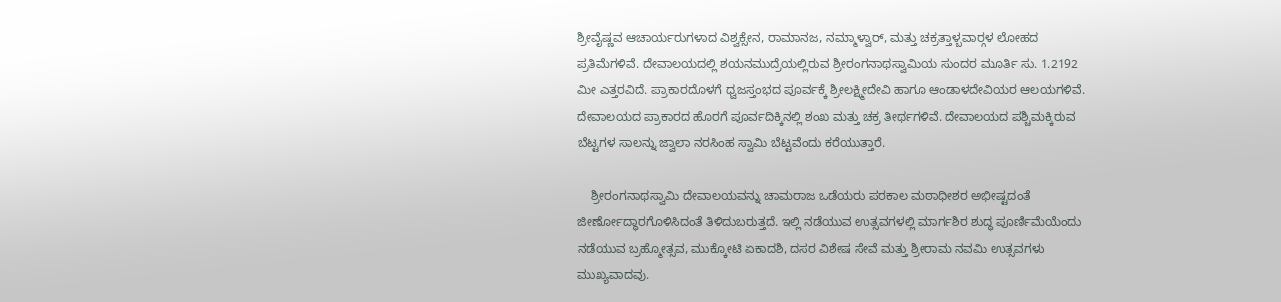ಶ್ರೀವೈಷ್ಣವ ಆಚಾರ್ಯರುಗಳಾದ ವಿಶ್ವಕ್ಸೇನ, ರಾಮಾನಜ, ನಮ್ಮಾಳ್ವಾರ್, ಮತ್ತು ಚಕ್ರತ್ತಾಳ್ಬವಾರ್‍ಗಳ ಲೋಹದ ಪ್ರತಿಮೆಗಳಿವೆ. ದೇವಾಲಯದಲ್ಲಿ ಶಯನಮುದ್ರೆಯಲ್ಲಿರುವ ಶ್ರೀರಂಗನಾಥಸ್ವಾಮಿಯ ಸುಂದರ ಮೂರ್ತಿ ಸು. 1.2192 ಮೀ ಎತ್ತರವಿದೆ. ಪ್ರಾಕಾರದೊಳಗೆ ಧ್ವಜಸ್ತಂಭದ ಪೂರ್ವಕ್ಕೆ ಶ್ರೀಲಕ್ಷ್ಮೀದೇವಿ ಹಾಗೂ ಆಂಡಾಳದೇವಿಯರ ಆಲಯಗಳಿವೆ. ದೇವಾಲಯದ ಪ್ರಾಕಾರದ ಹೊರಗೆ ಪೂರ್ವದಿಕ್ಕಿನಲ್ಲಿ ಶಂಖ ಮತ್ತು ಚಕ್ರ ತೀರ್ಥಗಳಿವೆ. ದೇವಾಲಯದ ಪಶ್ಚಿಮಕ್ಕಿರುವ ಬೆಟ್ಟಗಳ ಸಾಲನ್ನು ಜ್ವಾಲಾ ನರಸಿಂಹ ಸ್ವಾಮಿ ಬೆಟ್ಟವೆಂದು ಕರೆಯುತ್ತಾರೆ.

    ಶ್ರೀರಂಗನಾಥಸ್ವಾಮಿ ದೇವಾಲಯವನ್ನು ಚಾಮರಾಜ ಒಡೆಯರು ಪರಕಾಲ ಮಠಾಧೀಶರ ಅಭೀಷ್ಟದಂತೆ ಜೀರ್ಣೋದ್ಧಾರಗೊಳಿಸಿದಂತೆ ತಿಳಿದುಬರುತ್ತದೆ. ಇಲ್ಲಿ ನಡೆಯುವ ಉತ್ಸವಗಳಲ್ಲಿ ಮಾರ್ಗಶಿರ ಶುದ್ಧ ಪೂರ್ಣಿಮೆಯೆಂದು ನಡೆಯುವ ಬ್ರಹ್ಮೋತ್ಸವ, ಮುಕ್ಕೋಟಿ ಏಕಾದಶಿ, ದಸರ ವಿಶೇಷ ಸೇವೆ ಮತ್ತು ಶ್ರೀರಾಮ ನವಮಿ ಉತ್ಸವಗಳು ಮುಖ್ಯವಾದವು.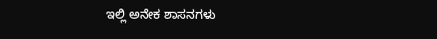ಇಲ್ಲಿ ಅನೇಕ ಶಾಸನಗಳು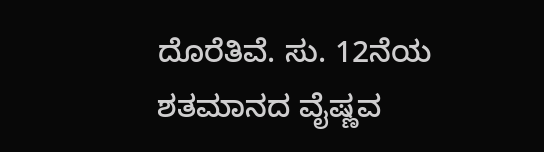ದೊರೆತಿವೆ. ಸು. 12ನೆಯ ಶತಮಾನದ ವೈಷ್ಣವ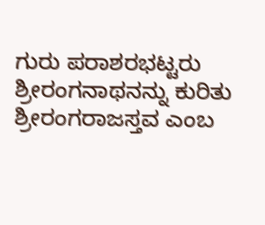ಗುರು ಪರಾಶರಭಟ್ಟರು ಶ್ರೀರಂಗನಾಥನನ್ನು ಕುರಿತು ಶ್ರೀರಂಗರಾಜಸ್ತವ ಎಂಬ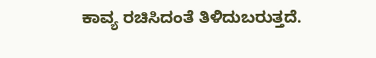ಕಾವ್ಯ ರಚಿಸಿದಂತೆ ತಿಳಿದುಬರುತ್ತದೆ.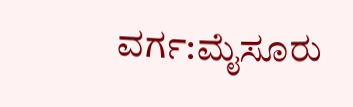ವರ್ಗ:ಮೈಸೂರು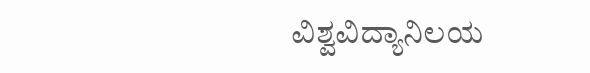ವಿಶ್ವವಿದ್ಯಾನಿಲಯ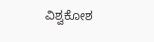ವಿಶ್ವಕೋಶ